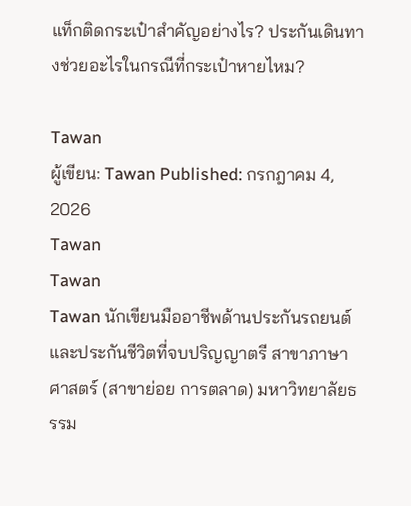แท็กติดกระเป๋าสำคัญอย่างไร? ประกันเดินทางช่วยอะไรในกรณีที่กระเป๋าหายไหม?

Tawan
ผู้เขียน: Tawan Published: กรกฎาคม 4, 2026
Tawan
Tawan
Tawan นักเขียนมืออาชีพด้านประกันรถยนต์และประกันชีวิตที่จบปริญญาตรี สาขาภาษาศาสตร์ (สาขาย่อย การตลาด) มหาวิทยาลัยธรรม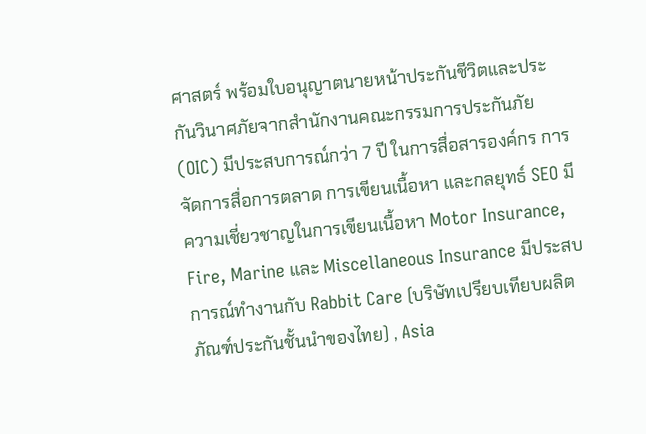ศาสตร์ พร้อมใบอนุญาตนายหน้าประกันชีวิตและประกันวินาศภัยจากสำนักงานคณะกรรมการประกันภัย (OIC) มีประสบการณ์กว่า 7 ปี ในการสื่อสารองค์กร การจัดการสื่อการตลาด การเขียนเนื้อหา และกลยุทธ์ SEO มีความเชี่ยวชาญในการเขียนเนื้อหา Motor Insurance, Fire, Marine และ Miscellaneous Insurance มีประสบการณ์ทำงานกับ Rabbit Care (บริษัทเปรียบเทียบผลิตภัณฑ์ประกันชั้นนำของไทย) , Asia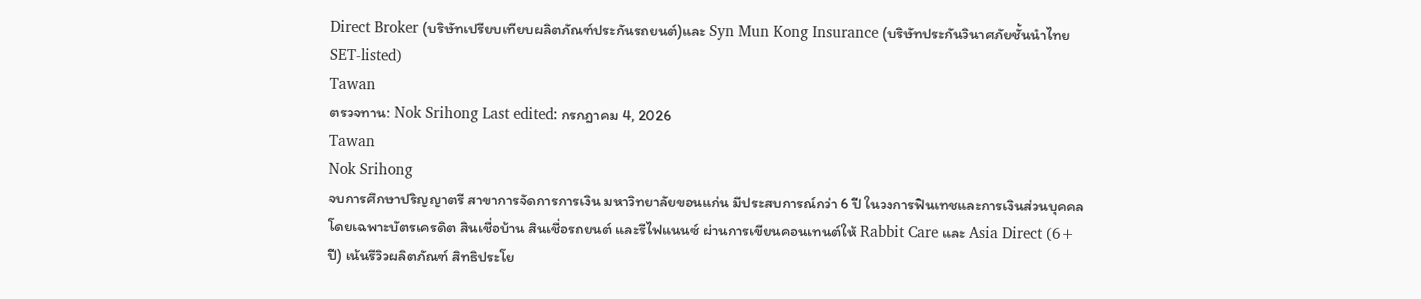Direct Broker (บริษัทเปรียบเทียบผลิตภัณฑ์ประกันรถยนต์)และ Syn Mun Kong Insurance (บริษัทประกันวินาศภัยชั้นนำไทย SET-listed)
Tawan
ตรวจทาน: Nok Srihong Last edited: กรกฎาคม 4, 2026
Tawan
Nok Srihong
จบการศึกษาปริญญาตรี สาขาการจัดการการเงิน มหาวิทยาลัยขอนแก่น มีประสบการณ์กว่า 6 ปี ในวงการฟินเทชและการเงินส่วนบุคคล โดยเฉพาะบัตรเครดิต สินเชื่อบ้าน สินเชื่อรถยนต์ และรีไฟแนนซ์ ผ่านการเขียนคอนเทนต์ให้ Rabbit Care และ Asia Direct (6+ ปี) เน้นรีวิวผลิตภัณฑ์ สิทธิประโย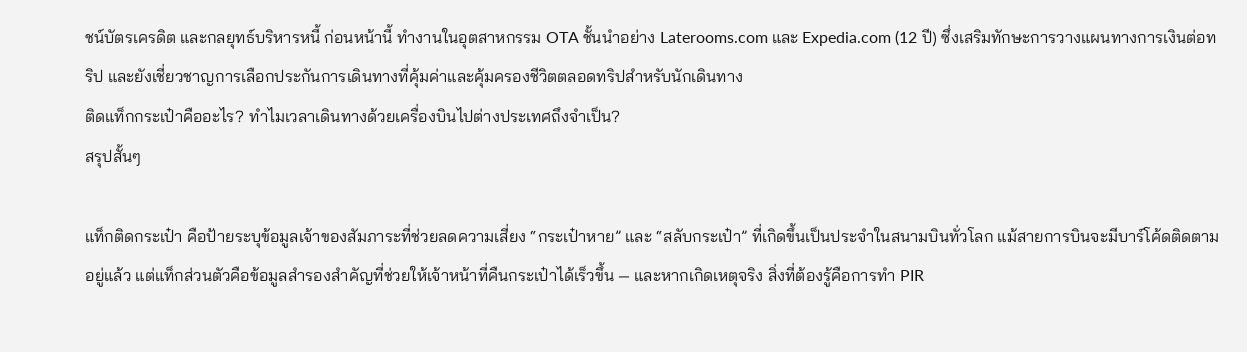ชน์บัตรเครดิต และกลยุทธ์บริหารหนี้ ก่อนหน้านี้ ทำงานในอุตสาหกรรม OTA ชั้นนำอย่าง Laterooms.com และ Expedia.com (12 ปี) ซึ่งเสริมทักษะการวางแผนทางการเงินต่อทริป และยังเชี่ยวชาญการเลือกประกันการเดินทางที่คุ้มค่าและคุ้มครองชีวิตตลอดทริปสำหรับนักเดินทาง
ติดแท็กกระเป๋าคืออะไร? ทำไมเวลาเดินทางด้วยเครื่องบินไปต่างประเทศถึงจำเป็น?
สรุปสั้นๆ

แท็กติดกระเป๋า คือป้ายระบุข้อมูลเจ้าของสัมภาระที่ช่วยลดความเสี่ยง “กระเป๋าหาย” และ “สลับกระเป๋า” ที่เกิดขึ้นเป็นประจำในสนามบินทั่วโลก แม้สายการบินจะมีบาร์โค้ดติดตามอยู่แล้ว แต่แท็กส่วนตัวคือข้อมูลสำรองสำคัญที่ช่วยให้เจ้าหน้าที่คืนกระเป๋าได้เร็วขึ้น — และหากเกิดเหตุจริง สิ่งที่ต้องรู้คือการทำ PIR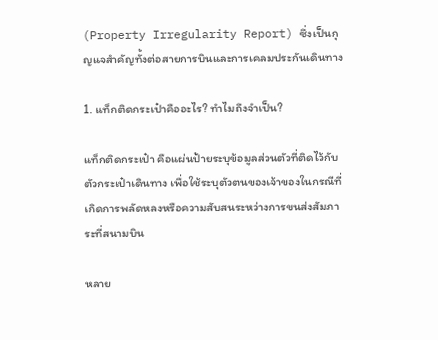(Property Irregularity Report) ซึ่งเป็นกุญแจสำคัญทั้งต่อสายการบินและการเคลมประกันเดินทาง

1. แท็กติดกระเป๋าคืออะไร? ทำไมถึงจำเป็น?

แท็กติดกระเป๋า คือแผ่นป้ายระบุข้อมูลส่วนตัวที่ติดไว้กับตัวกระเป๋าเดินทาง เพื่อใช้ระบุตัวตนของเจ้าของในกรณีที่เกิดการพลัดหลงหรือความสับสนระหว่างการขนส่งสัมภาระที่สนามบิน

หลาย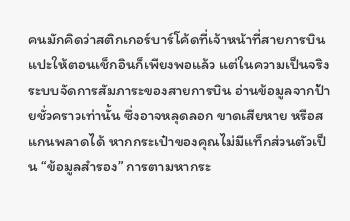คนมักคิดว่าสติกเกอร์บาร์โค้ดที่เจ้าหน้าที่สายการบินแปะให้ตอนเช็กอินก็เพียงพอแล้ว แต่ในความเป็นจริง ระบบจัดการสัมภาระของสายการบิน อ่านข้อมูลจากป้ายชั่วคราวเท่านั้น ซึ่งอาจหลุดลอก ขาดเสียหาย หรือสแกนพลาดได้ หากกระเป๋าของคุณไม่มีแท็กส่วนตัวเป็น “ข้อมูลสำรอง” การตามหากระ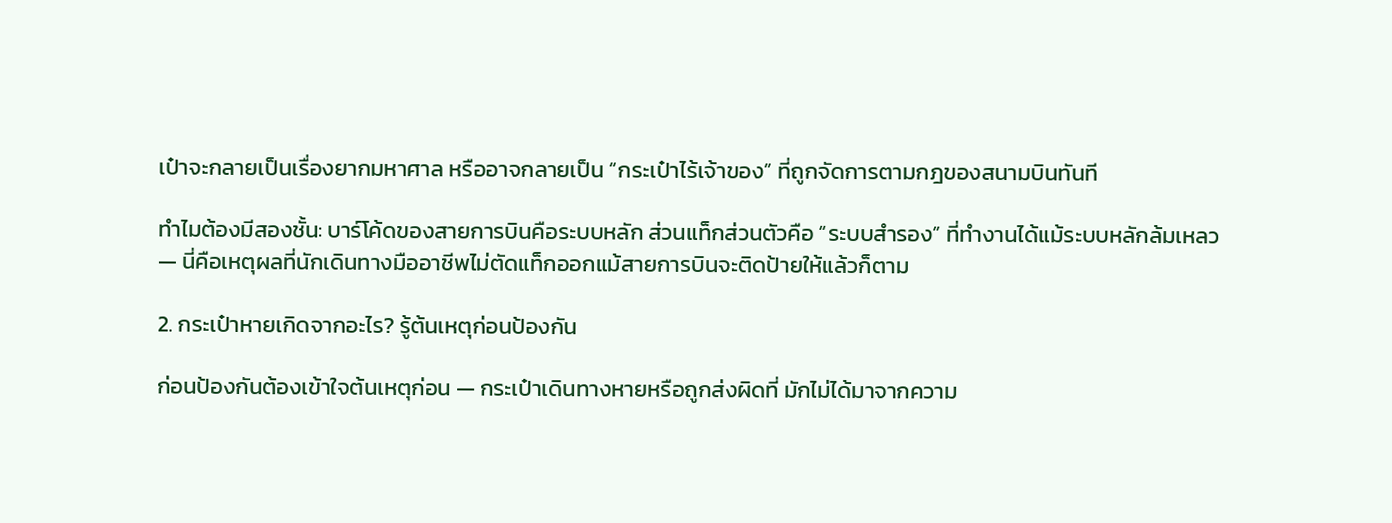เป๋าจะกลายเป็นเรื่องยากมหาศาล หรืออาจกลายเป็น “กระเป๋าไร้เจ้าของ” ที่ถูกจัดการตามกฎของสนามบินทันที

ทำไมต้องมีสองชั้น: บาร์โค้ดของสายการบินคือระบบหลัก ส่วนแท็กส่วนตัวคือ “ระบบสำรอง” ที่ทำงานได้แม้ระบบหลักล้มเหลว — นี่คือเหตุผลที่นักเดินทางมืออาชีพไม่ตัดแท็กออกแม้สายการบินจะติดป้ายให้แล้วก็ตาม

2. กระเป๋าหายเกิดจากอะไร? รู้ต้นเหตุก่อนป้องกัน

ก่อนป้องกันต้องเข้าใจต้นเหตุก่อน — กระเป๋าเดินทางหายหรือถูกส่งผิดที่ มักไม่ได้มาจากความ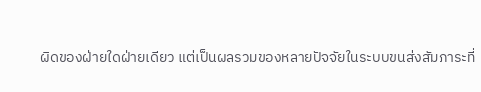ผิดของฝ่ายใดฝ่ายเดียว แต่เป็นผลรวมของหลายปัจจัยในระบบขนส่งสัมภาระที่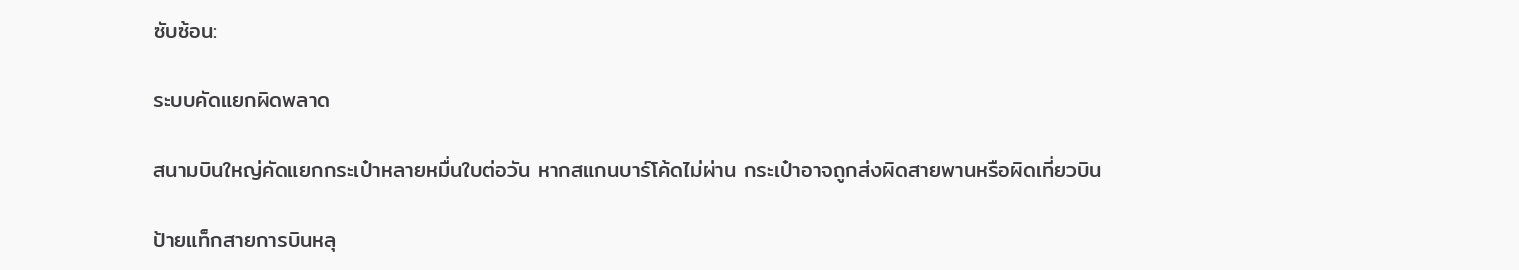ซับซ้อน:

ระบบคัดแยกผิดพลาด

สนามบินใหญ่คัดแยกกระเป๋าหลายหมื่นใบต่อวัน หากสแกนบาร์โค้ดไม่ผ่าน กระเป๋าอาจถูกส่งผิดสายพานหรือผิดเที่ยวบิน

ป้ายแท็กสายการบินหลุ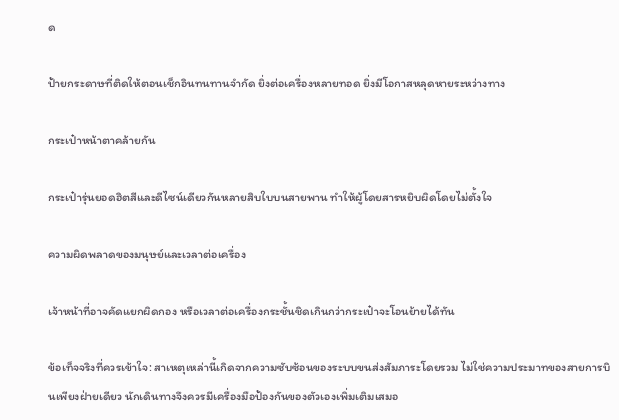ด

ป้ายกระดาษที่ติดให้ตอนเช็กอินทนทานจำกัด ยิ่งต่อเครื่องหลายทอด ยิ่งมีโอกาสหลุดหายระหว่างทาง

กระเป๋าหน้าตาคล้ายกัน

กระเป๋ารุ่นยอดฮิตสีและดีไซน์เดียวกันหลายสิบใบบนสายพาน ทำให้ผู้โดยสารหยิบผิดโดยไม่ตั้งใจ

ความผิดพลาดของมนุษย์และเวลาต่อเครื่อง

เจ้าหน้าที่อาจคัดแยกผิดกอง หรือเวลาต่อเครื่องกระชั้นชิดเกินกว่ากระเป๋าจะโอนย้ายได้ทัน

ข้อเท็จจริงที่ควรเข้าใจ: สาเหตุเหล่านี้เกิดจากความซับซ้อนของระบบขนส่งสัมภาระโดยรวม ไม่ใช่ความประมาทของสายการบินเพียงฝ่ายเดียว นักเดินทางจึงควรมีเครื่องมือป้องกันของตัวเองเพิ่มเติมเสมอ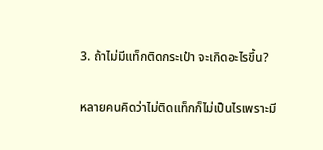3. ถ้าไม่มีแท็กติดกระเป๋า จะเกิดอะไรขึ้น?

หลายคนคิดว่าไม่ติดแท็กก็ไม่เป็นไรเพราะมี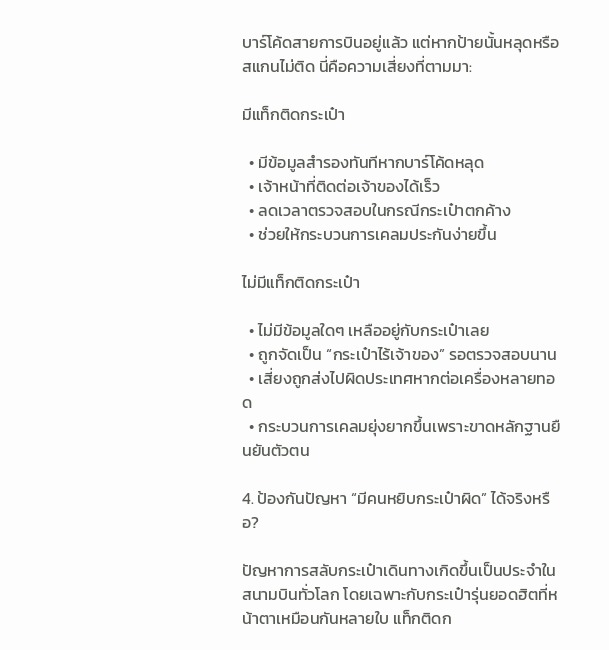บาร์โค้ดสายการบินอยู่แล้ว แต่หากป้ายนั้นหลุดหรือสแกนไม่ติด นี่คือความเสี่ยงที่ตามมา:

มีแท็กติดกระเป๋า

  • มีข้อมูลสำรองทันทีหากบาร์โค้ดหลุด
  • เจ้าหน้าที่ติดต่อเจ้าของได้เร็ว
  • ลดเวลาตรวจสอบในกรณีกระเป๋าตกค้าง
  • ช่วยให้กระบวนการเคลมประกันง่ายขึ้น

ไม่มีแท็กติดกระเป๋า

  • ไม่มีข้อมูลใดๆ เหลืออยู่กับกระเป๋าเลย
  • ถูกจัดเป็น “กระเป๋าไร้เจ้าของ” รอตรวจสอบนาน
  • เสี่ยงถูกส่งไปผิดประเทศหากต่อเครื่องหลายทอด
  • กระบวนการเคลมยุ่งยากขึ้นเพราะขาดหลักฐานยืนยันตัวตน

4. ป้องกันปัญหา “มีคนหยิบกระเป๋าผิด” ได้จริงหรือ?

ปัญหาการสลับกระเป๋าเดินทางเกิดขึ้นเป็นประจำในสนามบินทั่วโลก โดยเฉพาะกับกระเป๋ารุ่นยอดฮิตที่หน้าตาเหมือนกันหลายใบ แท็กติดก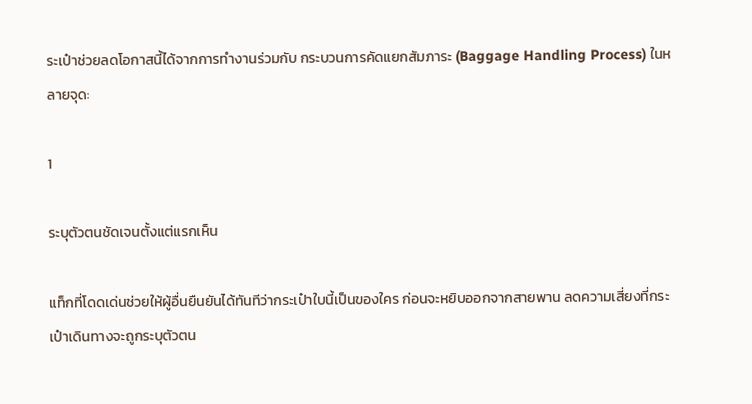ระเป๋าช่วยลดโอกาสนี้ได้จากการทำงานร่วมกับ กระบวนการคัดแยกสัมภาระ (Baggage Handling Process) ในหลายจุด:

1

ระบุตัวตนชัดเจนตั้งแต่แรกเห็น

แท็กที่โดดเด่นช่วยให้ผู้อื่นยืนยันได้ทันทีว่ากระเป๋าใบนี้เป็นของใคร ก่อนจะหยิบออกจากสายพาน ลดความเสี่ยงที่กระเป๋าเดินทางจะถูกระบุตัวตน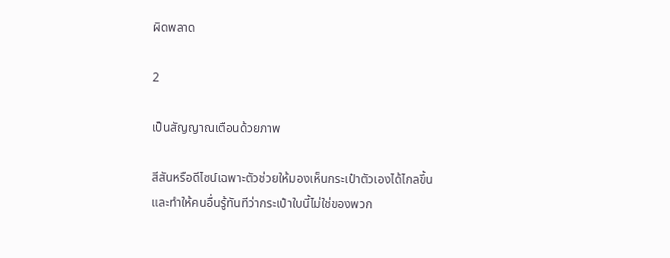ผิดพลาด

2

เป็นสัญญาณเตือนด้วยภาพ

สีสันหรือดีไซน์เฉพาะตัวช่วยให้มองเห็นกระเป๋าตัวเองได้ไกลขึ้น และทำให้คนอื่นรู้ทันทีว่ากระเป๋าใบนี้ไม่ใช่ของพวก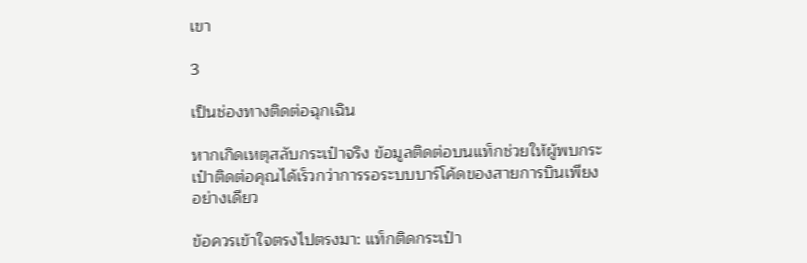เขา

3

เป็นช่องทางติดต่อฉุกเฉิน

หากเกิดเหตุสลับกระเป๋าจริง ข้อมูลติดต่อบนแท็กช่วยให้ผู้พบกระเป๋าติดต่อคุณได้เร็วกว่าการรอระบบบาร์โค้ดของสายการบินเพียงอย่างเดียว

ข้อควรเข้าใจตรงไปตรงมา: แท็กติดกระเป๋า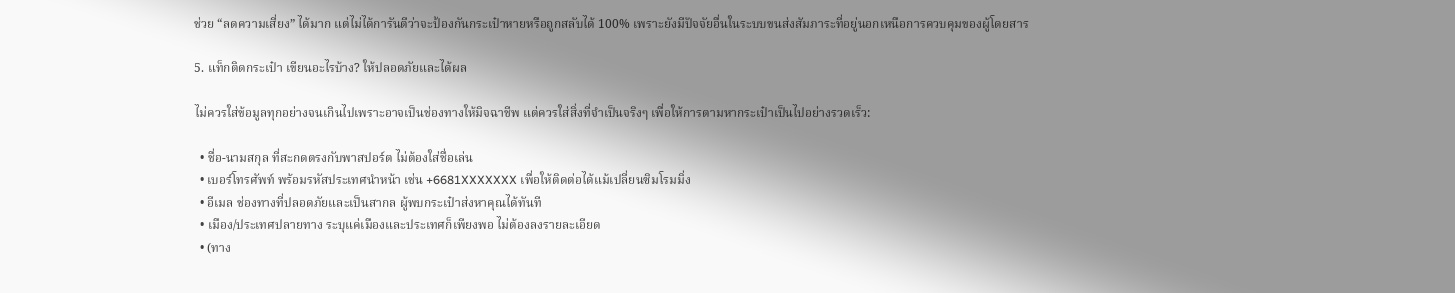ช่วย “ลดความเสี่ยง” ได้มาก แต่ไม่ได้การันตีว่าจะป้องกันกระเป๋าหายหรือถูกสลับได้ 100% เพราะยังมีปัจจัยอื่นในระบบขนส่งสัมภาระที่อยู่นอกเหนือการควบคุมของผู้โดยสาร

5. แท็กติดกระเป๋า เขียนอะไรบ้าง? ให้ปลอดภัยและได้ผล

ไม่ควรใส่ข้อมูลทุกอย่างจนเกินไปเพราะอาจเป็นช่องทางให้มิจฉาชีพ แต่ควรใส่สิ่งที่จำเป็นจริงๆ เพื่อให้การตามหากระเป๋าเป็นไปอย่างรวดเร็ว:

  • ชื่อ-นามสกุล ที่สะกดตรงกับพาสปอร์ต ไม่ต้องใส่ชื่อเล่น
  • เบอร์โทรศัพท์ พร้อมรหัสประเทศนำหน้า เช่น +6681XXXXXXX เพื่อให้ติดต่อได้แม้เปลี่ยนซิมโรมมิ่ง
  • อีเมล ช่องทางที่ปลอดภัยและเป็นสากล ผู้พบกระเป๋าส่งหาคุณได้ทันที
  • เมือง/ประเทศปลายทาง ระบุแค่เมืองและประเทศก็เพียงพอ ไม่ต้องลงรายละเอียด
  • (ทาง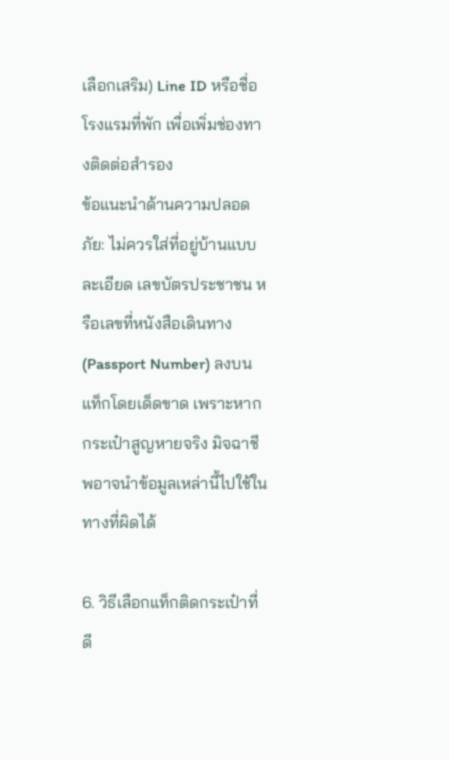เลือกเสริม) Line ID หรือชื่อโรงแรมที่พัก เพื่อเพิ่มช่องทางติดต่อสำรอง
ข้อแนะนำด้านความปลอดภัย: ไม่ควรใส่ที่อยู่บ้านแบบละเอียด เลขบัตรประชาชน หรือเลขที่หนังสือเดินทาง (Passport Number) ลงบนแท็กโดยเด็ดขาด เพราะหากกระเป๋าสูญหายจริง มิจฉาชีพอาจนำข้อมูลเหล่านี้ไปใช้ในทางที่ผิดได้

6. วิธีเลือกแท็กติดกระเป๋าที่ดี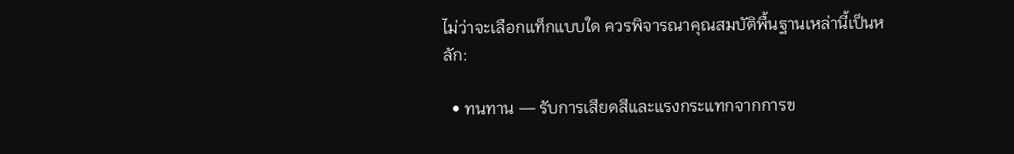ไม่ว่าจะเลือกแท็กแบบใด ควรพิจารณาคุณสมบัติพื้นฐานเหล่านี้เป็นหลัก:

  • ทนทาน — รับการเสียดสีและแรงกระแทกจากการข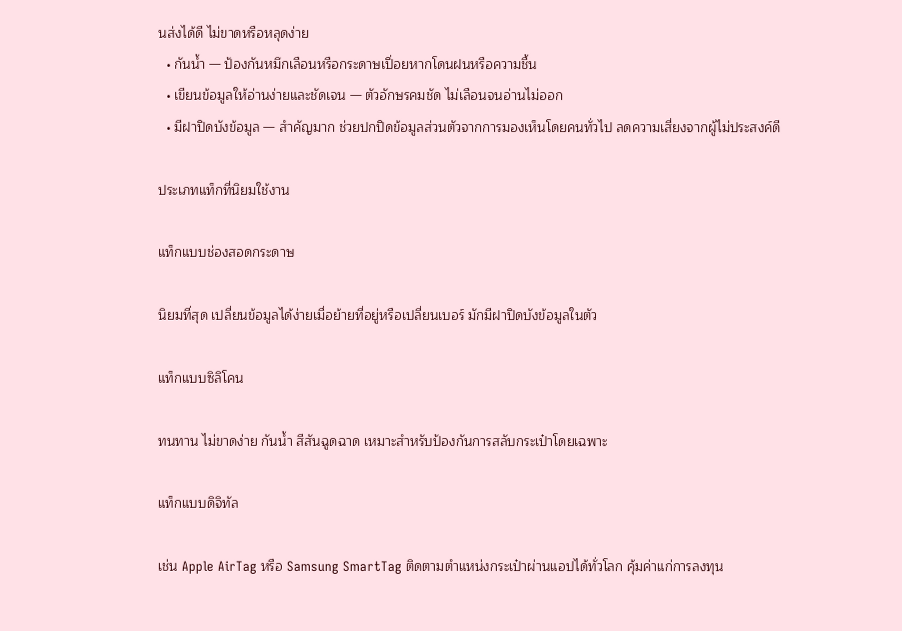นส่งได้ดี ไม่ขาดหรือหลุดง่าย
  • กันน้ำ — ป้องกันหมึกเลือนหรือกระดาษเปื่อยหากโดนฝนหรือความชื้น
  • เขียนข้อมูลให้อ่านง่ายและชัดเจน — ตัวอักษรคมชัด ไม่เลือนจนอ่านไม่ออก
  • มีฝาปิดบังข้อมูล — สำคัญมาก ช่วยปกปิดข้อมูลส่วนตัวจากการมองเห็นโดยคนทั่วไป ลดความเสี่ยงจากผู้ไม่ประสงค์ดี

ประเภทแท็กที่นิยมใช้งาน

แท็กแบบช่องสอดกระดาษ

นิยมที่สุด เปลี่ยนข้อมูลได้ง่ายเมื่อย้ายที่อยู่หรือเปลี่ยนเบอร์ มักมีฝาปิดบังข้อมูลในตัว

แท็กแบบซิลิโคน

ทนทาน ไม่ขาดง่าย กันน้ำ สีสันฉูดฉาด เหมาะสำหรับป้องกันการสลับกระเป๋าโดยเฉพาะ

แท็กแบบดิจิทัล

เช่น Apple AirTag หรือ Samsung SmartTag ติดตามตำแหน่งกระเป๋าผ่านแอปได้ทั่วโลก คุ้มค่าแก่การลงทุน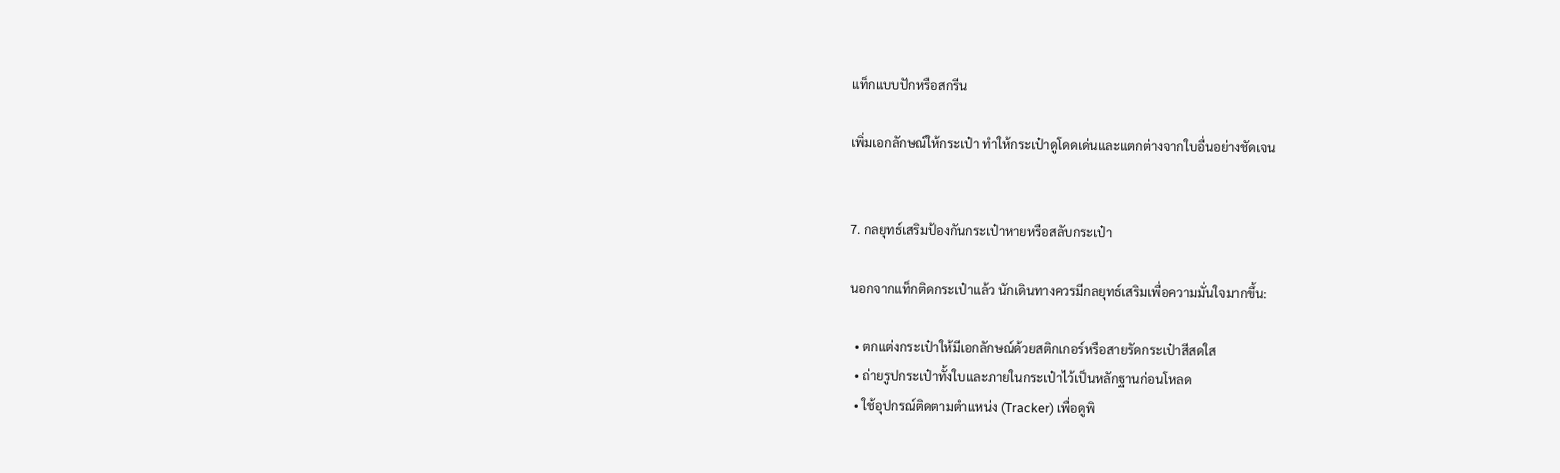แท็กแบบปักหรือสกรีน

เพิ่มเอกลักษณ์ให้กระเป๋า ทำให้กระเป๋าดูโดดเด่นและแตกต่างจากใบอื่นอย่างชัดเจน


7. กลยุทธ์เสริมป้องกันกระเป๋าหายหรือสลับกระเป๋า

นอกจากแท็กติดกระเป๋าแล้ว นักเดินทางควรมีกลยุทธ์เสริมเพื่อความมั่นใจมากขึ้น:

  • ตกแต่งกระเป๋าให้มีเอกลักษณ์ด้วยสติกเกอร์หรือสายรัดกระเป๋าสีสดใส
  • ถ่ายรูปกระเป๋าทั้งใบและภายในกระเป๋าไว้เป็นหลักฐานก่อนโหลด
  • ใช้อุปกรณ์ติดตามตำแหน่ง (Tracker) เพื่อดูพิ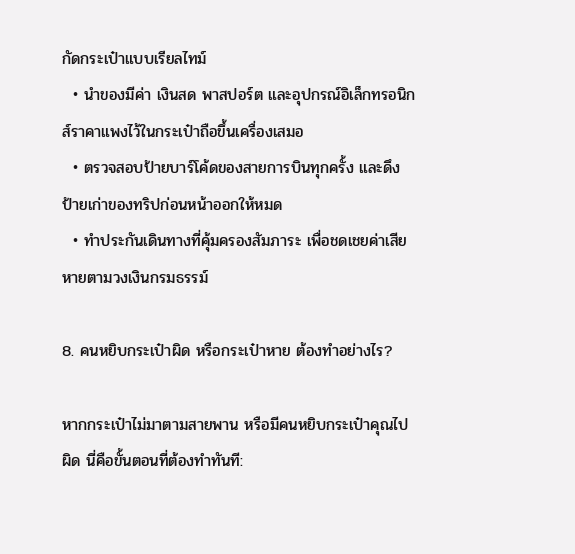กัดกระเป๋าแบบเรียลไทม์
  • นำของมีค่า เงินสด พาสปอร์ต และอุปกรณ์อิเล็กทรอนิกส์ราคาแพงไว้ในกระเป๋าถือขึ้นเครื่องเสมอ
  • ตรวจสอบป้ายบาร์โค้ดของสายการบินทุกครั้ง และดึงป้ายเก่าของทริปก่อนหน้าออกให้หมด
  • ทำประกันเดินทางที่คุ้มครองสัมภาระ เพื่อชดเชยค่าเสียหายตามวงเงินกรมธรรม์

8. คนหยิบกระเป๋าผิด หรือกระเป๋าหาย ต้องทำอย่างไร?

หากกระเป๋าไม่มาตามสายพาน หรือมีคนหยิบกระเป๋าคุณไปผิด นี่คือขั้นตอนที่ต้องทำทันที: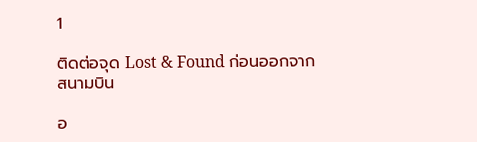1

ติดต่อจุด Lost & Found ก่อนออกจากสนามบิน

อ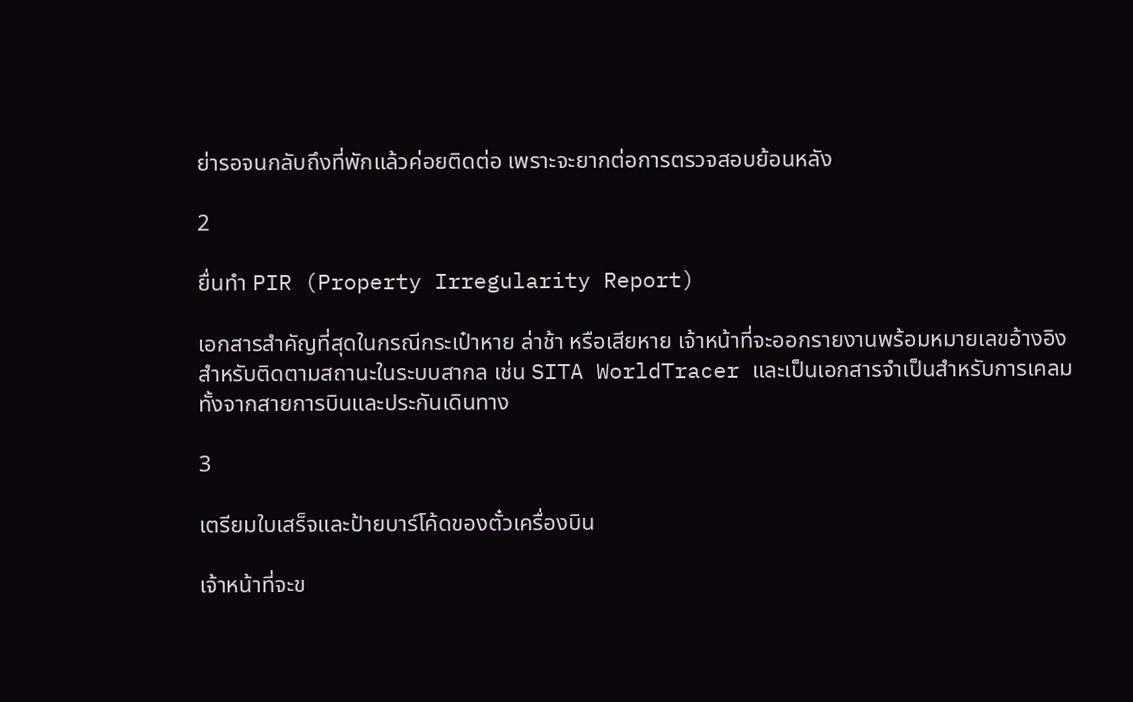ย่ารอจนกลับถึงที่พักแล้วค่อยติดต่อ เพราะจะยากต่อการตรวจสอบย้อนหลัง

2

ยื่นทำ PIR (Property Irregularity Report)

เอกสารสำคัญที่สุดในกรณีกระเป๋าหาย ล่าช้า หรือเสียหาย เจ้าหน้าที่จะออกรายงานพร้อมหมายเลขอ้างอิงสำหรับติดตามสถานะในระบบสากล เช่น SITA WorldTracer และเป็นเอกสารจำเป็นสำหรับการเคลมทั้งจากสายการบินและประกันเดินทาง

3

เตรียมใบเสร็จและป้ายบาร์โค้ดของตั๋วเครื่องบิน

เจ้าหน้าที่จะข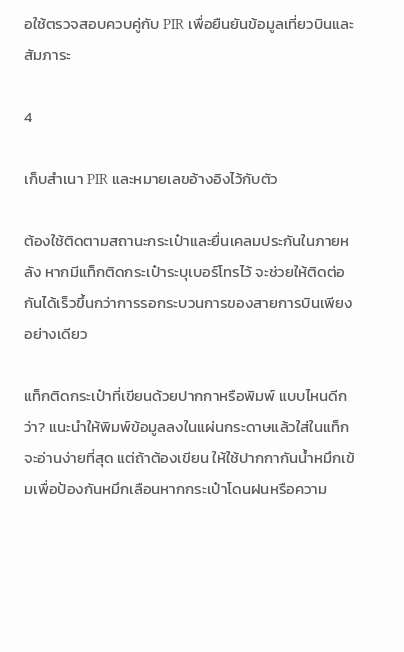อใช้ตรวจสอบควบคู่กับ PIR เพื่อยืนยันข้อมูลเที่ยวบินและสัมภาระ

4

เก็บสำเนา PIR และหมายเลขอ้างอิงไว้กับตัว

ต้องใช้ติดตามสถานะกระเป๋าและยื่นเคลมประกันในภายหลัง หากมีแท็กติดกระเป๋าระบุเบอร์โทรไว้ จะช่วยให้ติดต่อกันได้เร็วขึ้นกว่าการรอกระบวนการของสายการบินเพียงอย่างเดียว

แท็กติดกระเป๋าที่เขียนด้วยปากกาหรือพิมพ์ แบบไหนดีกว่า? แนะนำให้พิมพ์ข้อมูลลงในแผ่นกระดาษแล้วใส่ในแท็กจะอ่านง่ายที่สุด แต่ถ้าต้องเขียน ให้ใช้ปากกากันน้ำหมึกเข้มเพื่อป้องกันหมึกเลือนหากกระเป๋าโดนฝนหรือความ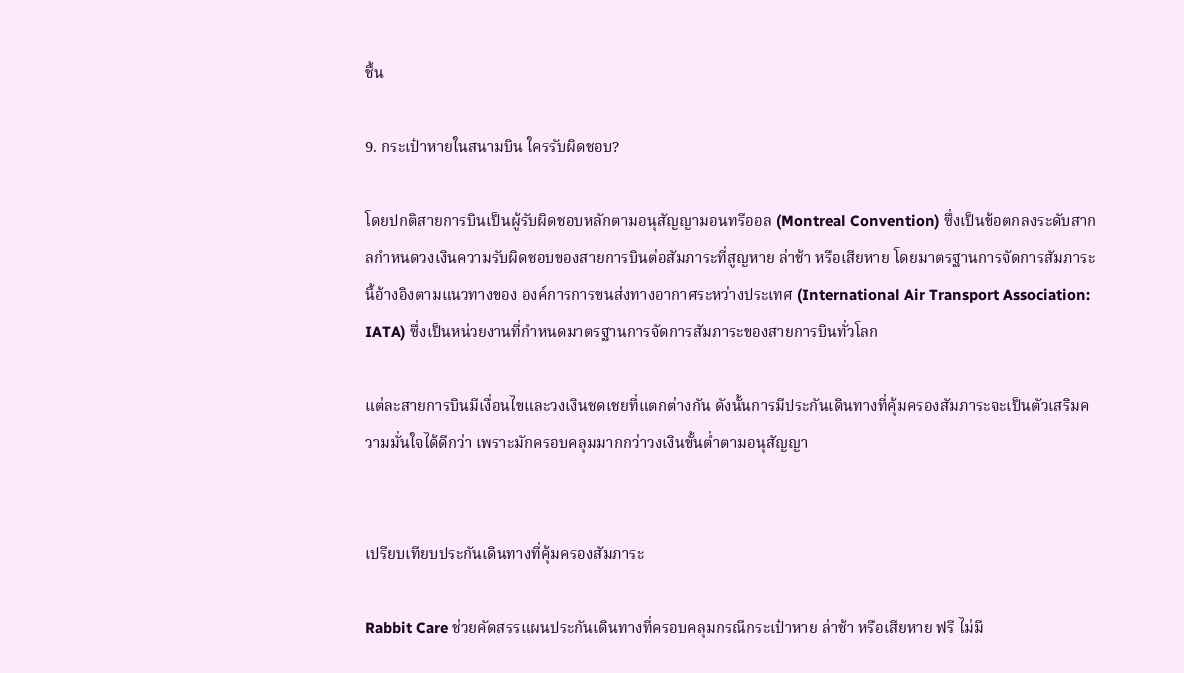ชื้น

9. กระเป๋าหายในสนามบิน ใครรับผิดชอบ?

โดยปกติสายการบินเป็นผู้รับผิดชอบหลักตามอนุสัญญามอนทรีออล (Montreal Convention) ซึ่งเป็นข้อตกลงระดับสากลกำหนดวงเงินความรับผิดชอบของสายการบินต่อสัมภาระที่สูญหาย ล่าช้า หรือเสียหาย โดยมาตรฐานการจัดการสัมภาระนี้อ้างอิงตามแนวทางของ องค์การการขนส่งทางอากาศระหว่างประเทศ (International Air Transport Association: IATA) ซึ่งเป็นหน่วยงานที่กำหนดมาตรฐานการจัดการสัมภาระของสายการบินทั่วโลก

แต่ละสายการบินมีเงื่อนไขและวงเงินชดเชยที่แตกต่างกัน ดังนั้นการมีประกันเดินทางที่คุ้มครองสัมภาระจะเป็นตัวเสริมความมั่นใจได้ดีกว่า เพราะมักครอบคลุมมากกว่าวงเงินขั้นต่ำตามอนุสัญญา


เปรียบเทียบประกันเดินทางที่คุ้มครองสัมภาระ

Rabbit Care ช่วยคัดสรรแผนประกันเดินทางที่ครอบคลุมกรณีกระเป๋าหาย ล่าช้า หรือเสียหาย ฟรี ไม่มี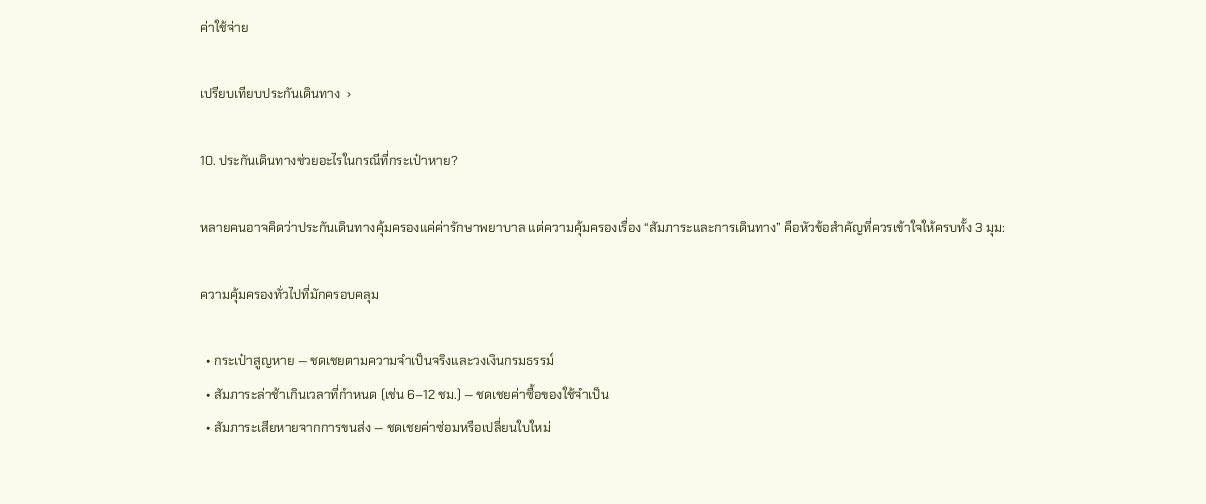ค่าใช้จ่าย

เปรียบเทียบประกันเดินทาง  ›

10. ประกันเดินทางช่วยอะไรในกรณีที่กระเป๋าหาย?

หลายคนอาจคิดว่าประกันเดินทางคุ้มครองแค่ค่ารักษาพยาบาล แต่ความคุ้มครองเรื่อง “สัมภาระและการเดินทาง” คือหัวข้อสำคัญที่ควรเข้าใจให้ครบทั้ง 3 มุม:

ความคุ้มครองทั่วไปที่มักครอบคลุม

  • กระเป๋าสูญหาย — ชดเชยตามความจำเป็นจริงและวงเงินกรมธรรม์
  • สัมภาระล่าช้าเกินเวลาที่กำหนด (เช่น 6–12 ชม.) — ชดเชยค่าซื้อของใช้จำเป็น
  • สัมภาระเสียหายจากการขนส่ง — ชดเชยค่าซ่อมหรือเปลี่ยนใบใหม่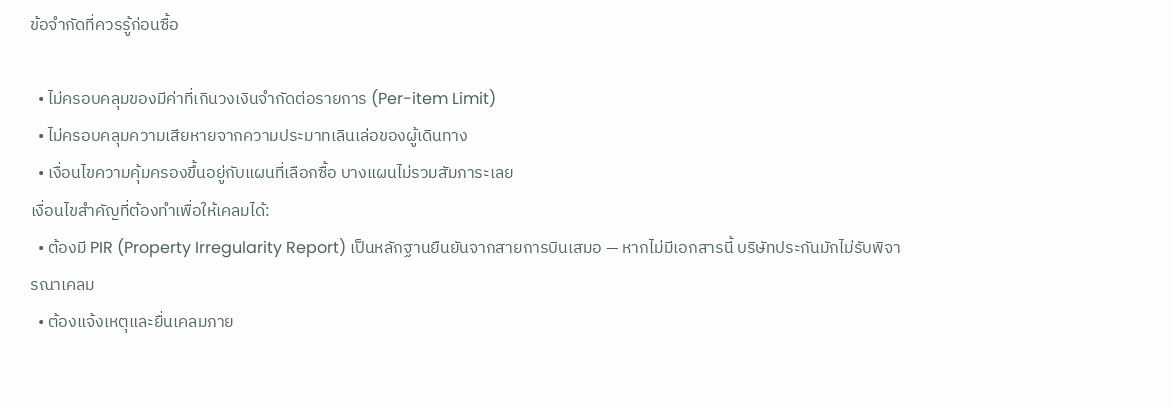ข้อจำกัดที่ควรรู้ก่อนซื้อ

  • ไม่ครอบคลุมของมีค่าที่เกินวงเงินจำกัดต่อรายการ (Per-item Limit)
  • ไม่ครอบคลุมความเสียหายจากความประมาทเลินเล่อของผู้เดินทาง
  • เงื่อนไขความคุ้มครองขึ้นอยู่กับแผนที่เลือกซื้อ บางแผนไม่รวมสัมภาระเลย
เงื่อนไขสำคัญที่ต้องทำเพื่อให้เคลมได้:
  • ต้องมี PIR (Property Irregularity Report) เป็นหลักฐานยืนยันจากสายการบินเสมอ — หากไม่มีเอกสารนี้ บริษัทประกันมักไม่รับพิจารณาเคลม
  • ต้องแจ้งเหตุและยื่นเคลมภาย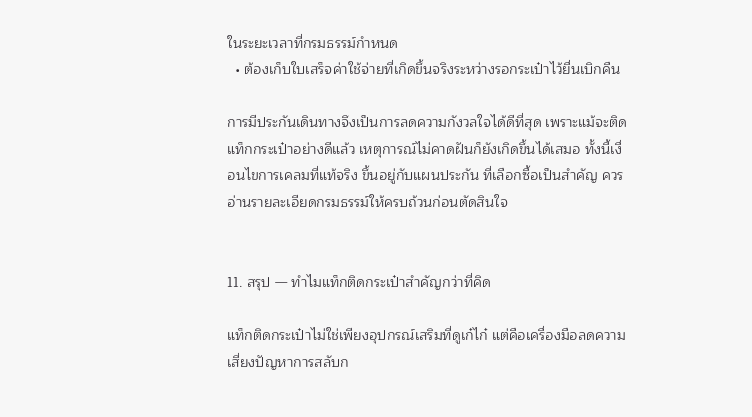ในระยะเวลาที่กรมธรรม์กำหนด
  • ต้องเก็บใบเสร็จค่าใช้จ่ายที่เกิดขึ้นจริงระหว่างรอกระเป๋าไว้ยื่นเบิกคืน

การมีประกันเดินทางจึงเป็นการลดความกังวลใจได้ดีที่สุด เพราะแม้จะติดแท็กกระเป๋าอย่างดีแล้ว เหตุการณ์ไม่คาดฝันก็ยังเกิดขึ้นได้เสมอ ทั้งนี้เงื่อนไขการเคลมที่แท้จริง ขึ้นอยู่กับแผนประกัน ที่เลือกซื้อเป็นสำคัญ ควรอ่านรายละเอียดกรมธรรม์ให้ครบถ้วนก่อนตัดสินใจ


11. สรุป — ทำไมแท็กติดกระเป๋าสำคัญกว่าที่คิด

แท็กติดกระเป๋าไม่ใช่เพียงอุปกรณ์เสริมที่ดูเก๋ไก๋ แต่คือเครื่องมือลดความเสี่ยงปัญหาการสลับก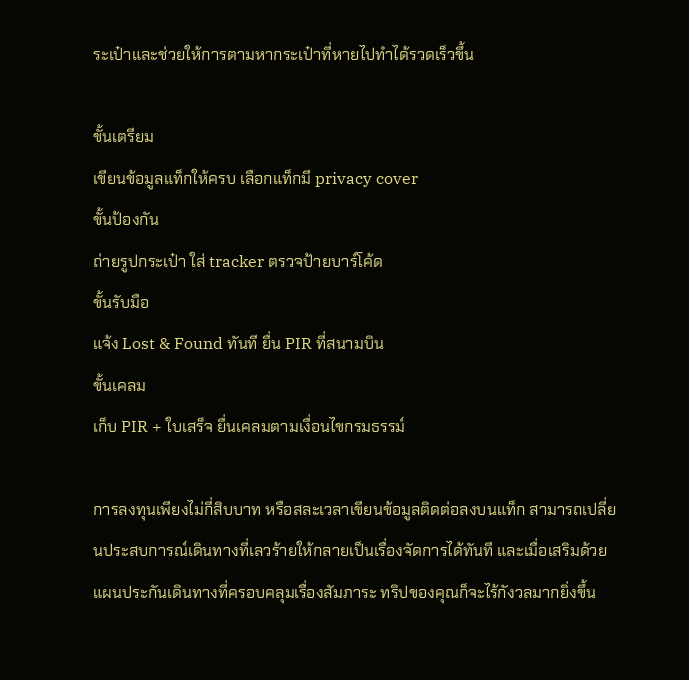ระเป๋าและช่วยให้การตามหากระเป๋าที่หายไปทำได้รวดเร็วขึ้น

ขั้นเตรียม
เขียนข้อมูลแท็กให้ครบ เลือกแท็กมี privacy cover
ขั้นป้องกัน
ถ่ายรูปกระเป๋า ใส่ tracker ตรวจป้ายบาร์โค้ด
ขั้นรับมือ
แจ้ง Lost & Found ทันที ยื่น PIR ที่สนามบิน
ขั้นเคลม
เก็บ PIR + ใบเสร็จ ยื่นเคลมตามเงื่อนไขกรมธรรม์

การลงทุนเพียงไม่กี่สิบบาท หรือสละเวลาเขียนข้อมูลติดต่อลงบนแท็ก สามารถเปลี่ยนประสบการณ์เดินทางที่เลวร้ายให้กลายเป็นเรื่องจัดการได้ทันที และเมื่อเสริมด้วยแผนประกันเดินทางที่ครอบคลุมเรื่องสัมภาระ ทริปของคุณก็จะไร้กังวลมากยิ่งขึ้น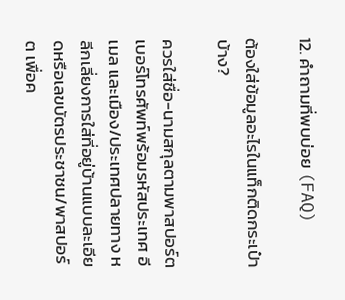12. คำถามที่พบบ่อย (FAQ)

ต้องใส่ข้อมูลอะไรในแท็กติดกระเป๋าบ้าง?

ควรใส่ชื่อ-นามสกุลตามพาสปอร์ต เบอร์โทรศัพท์พร้อมรหัสประเทศ อีเมล และเมือง/ประเทศปลายทาง หลีกเลี่ยงการใส่ที่อยู่บ้านแบบละเอียดหรือเลขบัตรประชาชน/พาสปอร์ต เพื่อค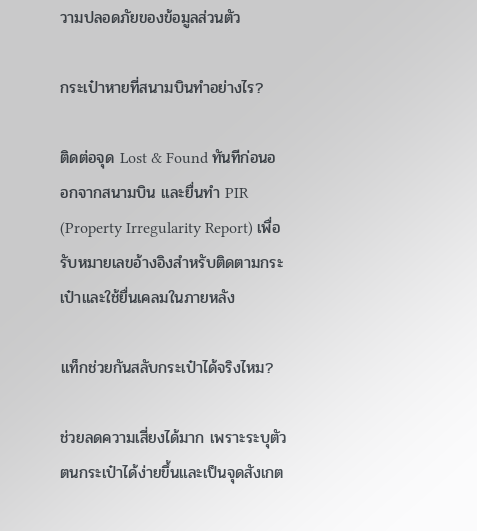วามปลอดภัยของข้อมูลส่วนตัว

กระเป๋าหายที่สนามบินทำอย่างไร?

ติดต่อจุด Lost & Found ทันทีก่อนออกจากสนามบิน และยื่นทำ PIR (Property Irregularity Report) เพื่อรับหมายเลขอ้างอิงสำหรับติดตามกระเป๋าและใช้ยื่นเคลมในภายหลัง

แท็กช่วยกันสลับกระเป๋าได้จริงไหม?

ช่วยลดความเสี่ยงได้มาก เพราะระบุตัวตนกระเป๋าได้ง่ายขึ้นและเป็นจุดสังเกต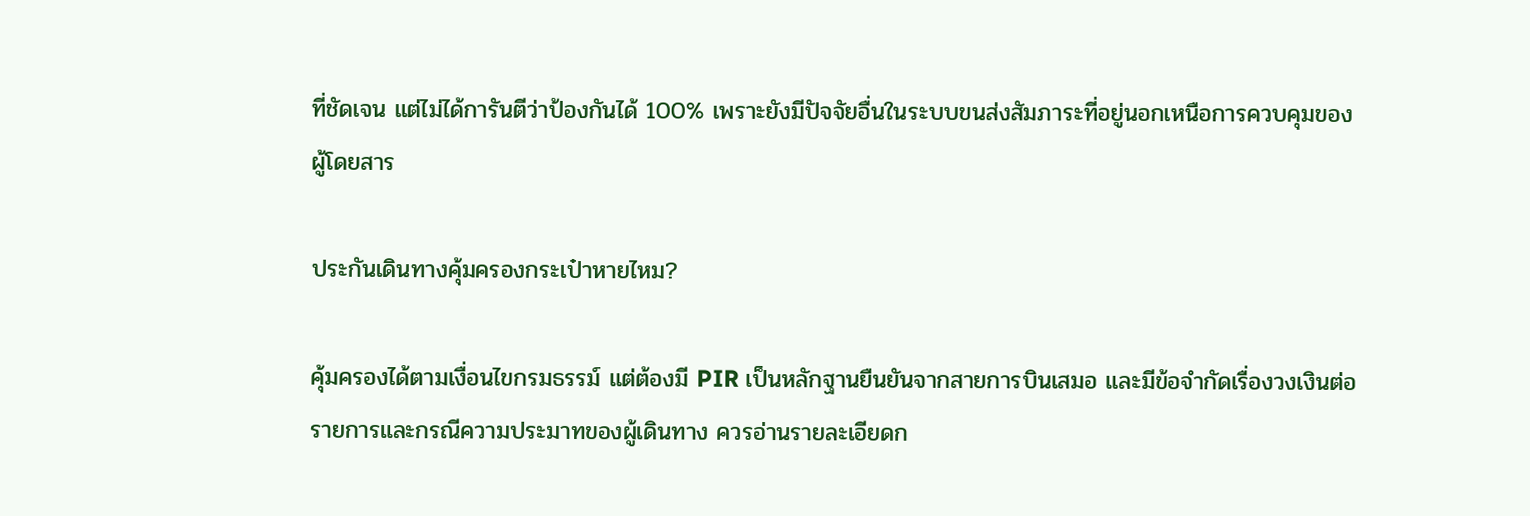ที่ชัดเจน แต่ไม่ได้การันตีว่าป้องกันได้ 100% เพราะยังมีปัจจัยอื่นในระบบขนส่งสัมภาระที่อยู่นอกเหนือการควบคุมของผู้โดยสาร

ประกันเดินทางคุ้มครองกระเป๋าหายไหม?

คุ้มครองได้ตามเงื่อนไขกรมธรรม์ แต่ต้องมี PIR เป็นหลักฐานยืนยันจากสายการบินเสมอ และมีข้อจำกัดเรื่องวงเงินต่อรายการและกรณีความประมาทของผู้เดินทาง ควรอ่านรายละเอียดก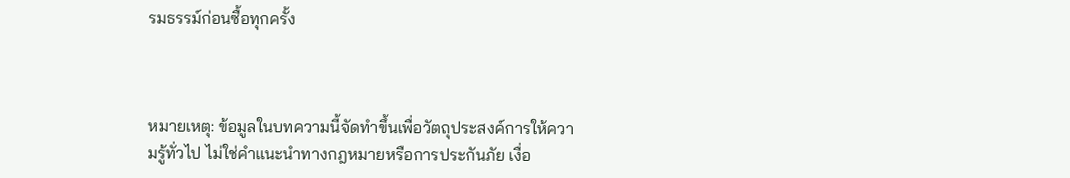รมธรรม์ก่อนซื้อทุกครั้ง



หมายเหตุ: ข้อมูลในบทความนี้จัดทำขึ้นเพื่อวัตถุประสงค์การให้ความรู้ทั่วไป ไม่ใช่คำแนะนำทางกฎหมายหรือการประกันภัย เงื่อ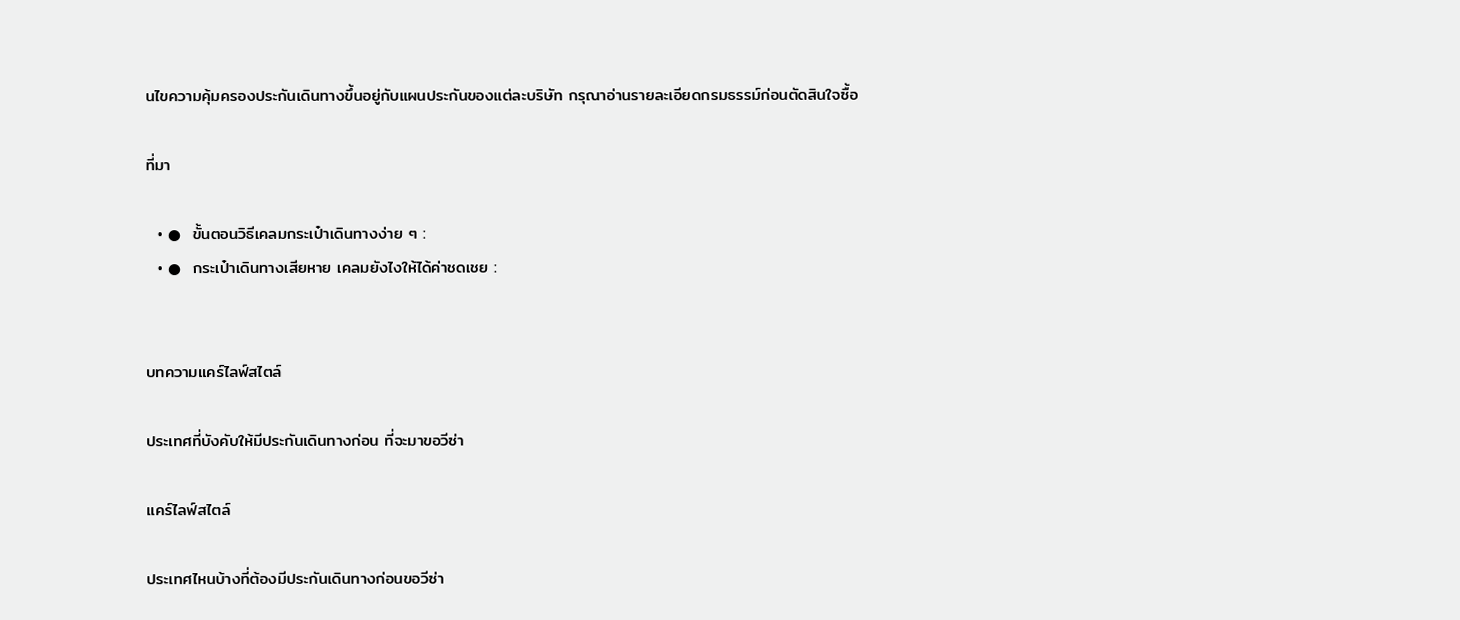นไขความคุ้มครองประกันเดินทางขึ้นอยู่กับแผนประกันของแต่ละบริษัท กรุณาอ่านรายละเอียดกรมธรรม์ก่อนตัดสินใจซื้อ

ที่มา

  • ●  ขั้นตอนวิธีเคลมกระเป๋าเดินทางง่าย ๆ :
  • ●  กระเป๋าเดินทางเสียหาย เคลมยังไงให้ได้ค่าชดเชย :


บทความแคร์ไลฟ์สไตล์

ประเทศที่บังคับให้มีประกันเดินทางก่อน ที่จะมาขอวีซ่า

แคร์ไลฟ์สไตล์

ประเทศไหนบ้างที่ต้องมีประกันเดินทางก่อนขอวีซ่า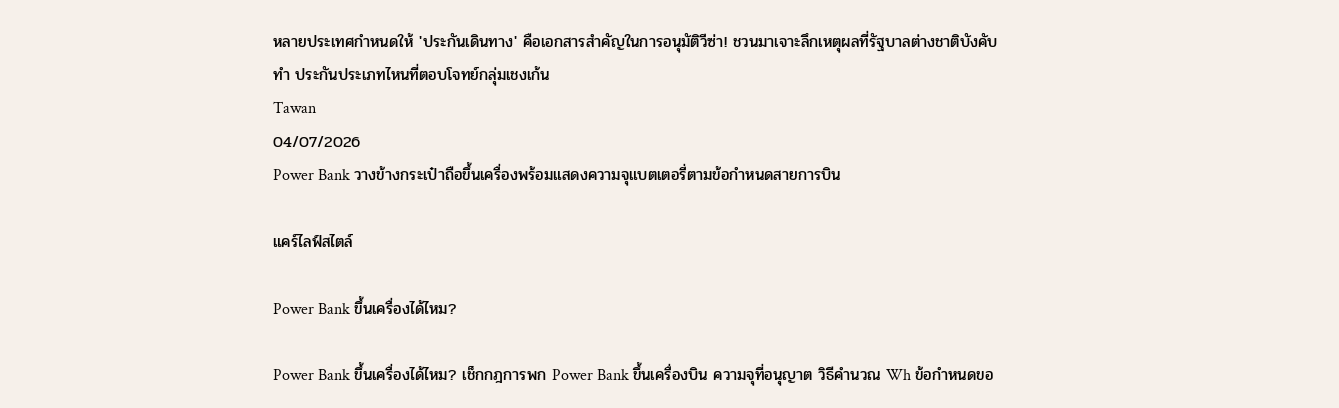หลายประเทศกำหนดให้ 'ประกันเดินทาง' คือเอกสารสำคัญในการอนุมัติวีซ่า! ชวนมาเจาะลึกเหตุผลที่รัฐบาลต่างชาติบังคับทำ ประกันประเภทไหนที่ตอบโจทย์กลุ่มเชงเก้น
Tawan
04/07/2026
Power Bank วางข้างกระเป๋าถือขึ้นเครื่องพร้อมแสดงความจุแบตเตอรี่ตามข้อกำหนดสายการบิน

แคร์ไลฟ์สไตล์

Power Bank ขึ้นเครื่องได้ไหม?

Power Bank ขึ้นเครื่องได้ไหม? เช็กกฎการพก Power Bank ขึ้นเครื่องบิน ความจุที่อนุญาต วิธีคำนวณ Wh ข้อกำหนดขอ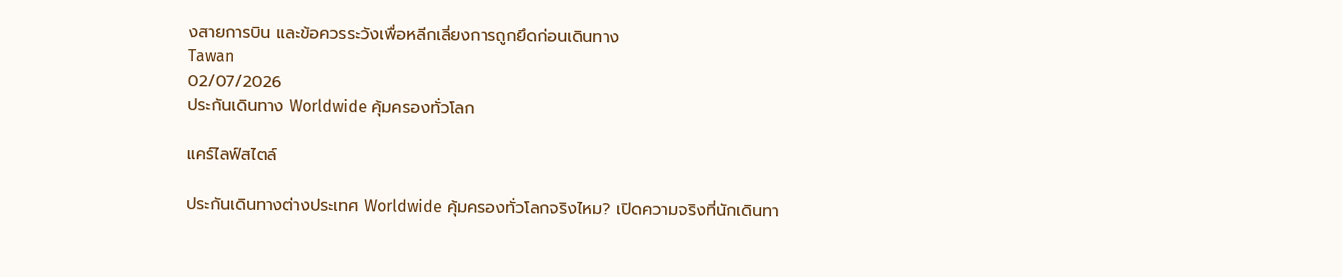งสายการบิน และข้อควรระวังเพื่อหลีกเลี่ยงการถูกยึดก่อนเดินทาง
Tawan
02/07/2026
ประกันเดินทาง Worldwide คุ้มครองทั่วโลก

แคร์ไลฟ์สไตล์

ประกันเดินทางต่างประเทศ Worldwide คุ้มครองทั่วโลกจริงไหม? เปิดความจริงที่นักเดินทา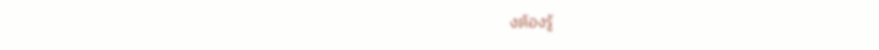งต้องรู้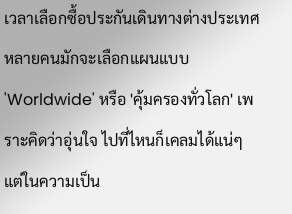เวลาเลือกซื้อประกันเดินทางต่างประเทศ หลายคนมักจะเลือกแผนแบบ 'Worldwide' หรือ 'คุ้มครองทั่วโลก' เพราะคิดว่าอุ่นใจ ไปที่ไหนก็เคลมได้แน่ๆ แต่ในความเป็น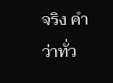จริง คำว่าทั่ว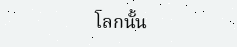โลกนั้น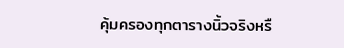คุ้มครองทุกตารางนิ้วจริงหรื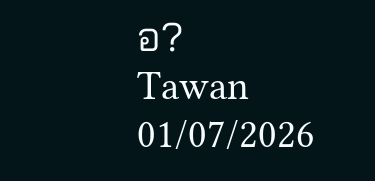อ?
Tawan
01/07/2026